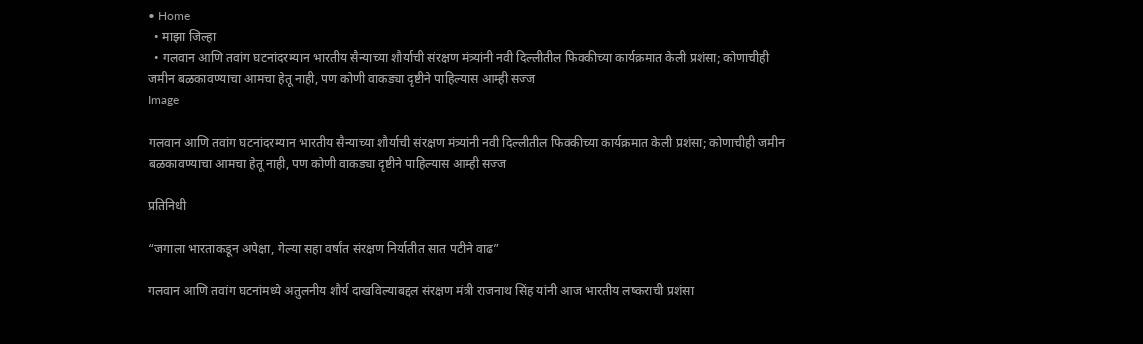• Home
  • माझा जिल्हा
  • गलवान आणि तवांग घटनांदरम्यान भारतीय सैन्याच्या शौर्याची संरक्षण मंत्र्यांनी नवी दिल्लीतील फिक्कीच्या कार्यक्रमात केली प्रशंसा; कोणाचीही जमीन बळकावण्याचा आमचा हेतू नाही, पण कोणी वाकड्या दृष्टीने पाहिल्यास आम्ही सज्ज
Image

गलवान आणि तवांग घटनांदरम्यान भारतीय सैन्याच्या शौर्याची संरक्षण मंत्र्यांनी नवी दिल्लीतील फिक्कीच्या कार्यक्रमात केली प्रशंसा; कोणाचीही जमीन बळकावण्याचा आमचा हेतू नाही, पण कोणी वाकड्या दृष्टीने पाहिल्यास आम्ही सज्ज

प्रतिनिधी

“जगाला भारताकडून अपेक्षा, गेल्या सहा वर्षांत संरक्षण निर्यातीत सात पटीने वाढ”

गलवान आणि तवांग घटनांमध्ये अतुलनीय शौर्य दाखविल्याबद्दल संरक्षण मंत्री राजनाथ सिंह यांनी आज भारतीय लष्कराची प्रशंसा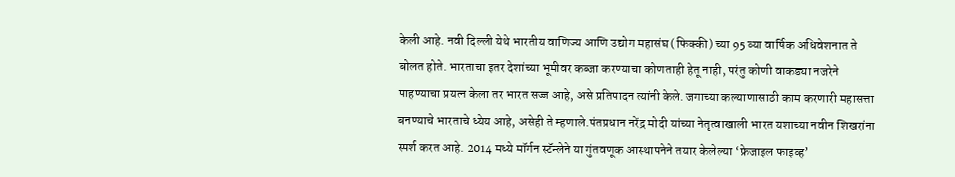केली आहे. नवी दिल्ली येथे भारतीय वाणिज्य आणि उद्योग महासंघ (फिक्की) च्या 95 व्या वार्षिक अधिवेशनात ते बोलत होते. भारताचा इतर देशांच्या भूमीवर कब्जा करण्याचा कोणताही हेतू नाही, परंतु कोणी वाकड्या नजरेने पाहण्याचा प्रयत्न केला तर भारत सज्ज आहे, असे प्रतिपादन त्यांनी केले. जगाच्या कल्याणासाठी काम करणारी महासत्ता बनण्याचे भारताचे ध्येय आहे, असेही ते म्हणाले.पंतप्रधान नरेंद्र मोदी यांच्या नेतृत्वाखाली भारत यशाच्या नवीन शिखरांना स्पर्श करत आहे. 2014 मध्ये मॉर्गन स्टॅन्लेने या गुंतवणूक आस्थापनेने तयार केलेल्या ‘फ्रेजाइल फाइव्ह’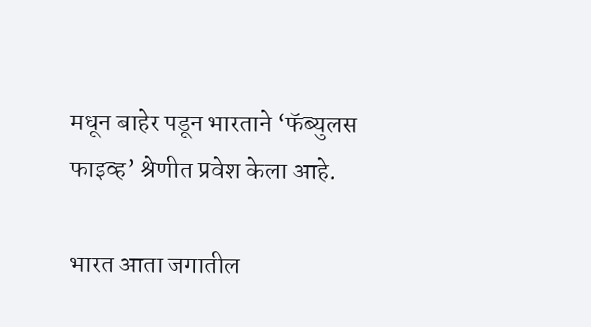मधून बाहेर पडून भारताने ‘फॅब्युलस फाइव्ह’ श्रेणीत प्रवेश केला आहे.

भारत आता जगातील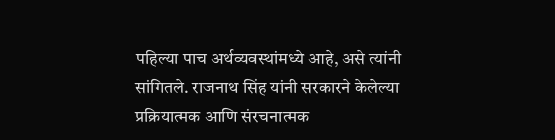पहिल्या पाच अर्थव्यवस्थांमध्ये आहे, असे त्यांनी सांगितले. राजनाथ सिंह यांनी सरकारने केलेल्या प्रक्रियात्मक आणि संरचनात्मक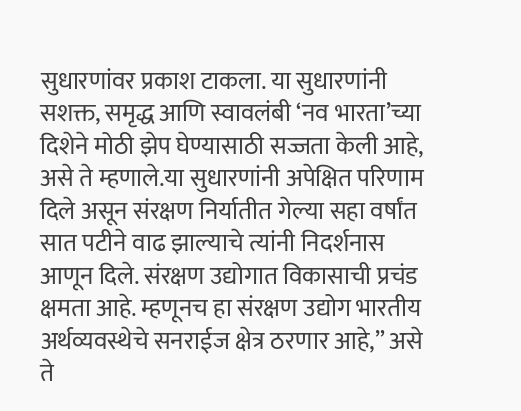सुधारणांवर प्रकाश टाकला. या सुधारणांनी सशक्त, समृद्ध आणि स्वावलंबी ‘नव भारता’च्या दिशेने मोठी झेप घेण्यासाठी सज्जता केली आहे, असे ते म्हणाले.या सुधारणांनी अपेक्षित परिणाम दिले असून संरक्षण निर्यातीत गेल्या सहा वर्षांत सात पटीने वाढ झाल्याचे त्यांनी निदर्शनास आणून दिले. संरक्षण उद्योगात विकासाची प्रचंड क्षमता आहे. म्हणूनच हा संरक्षण उद्योग भारतीय अर्थव्यवस्थेचे सनराईज क्षेत्र ठरणार आहे,” असे ते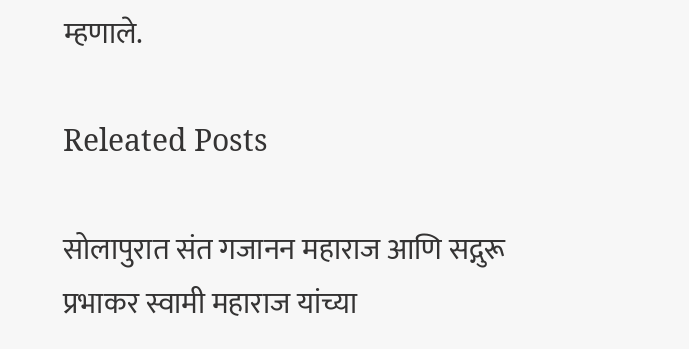म्हणाले.

Releated Posts

सोलापुरात संत गजानन महाराज आणि सद्गुरू प्रभाकर स्वामी महाराज यांच्या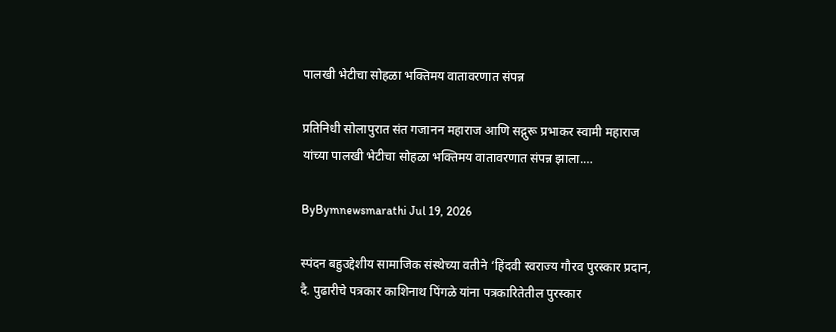पालखी भेटीचा सोहळा भक्तिमय वातावरणात संपन्न

प्रतिनिधी सोलापुरात संत गजानन महाराज आणि सद्गुरू प्रभाकर स्वामी महाराज यांच्या पालखी भेटीचा सोहळा भक्तिमय वातावरणात संपन्न झाला.…

ByBymnewsmarathi Jul 19, 2026

स्पंदन बहुउद्देशीय सामाजिक संस्थेच्या वतीने ‘हिंदवी स्वराज्य गौरव पुरस्कार प्रदान, दै. पुढारीचे पत्रकार काशिनाथ पिंगळे यांना पत्रकारितेतील पुरस्कार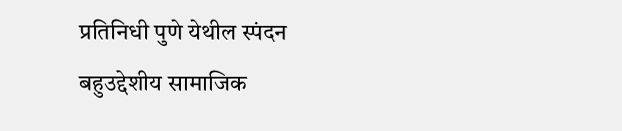प्रतिनिधी पुणे येथील स्पंदन बहुउद्देशीय सामाजिक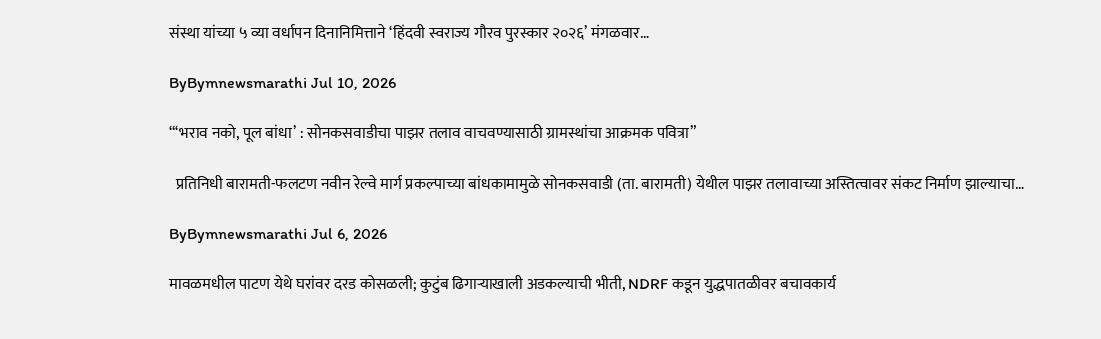संस्था यांच्या ५ व्या वर्धापन दिनानिमित्ताने ‘हिंदवी स्वराज्य गौरव पुरस्कार २०२६’ मंगळवार…

ByBymnewsmarathi Jul 10, 2026

“‘भराव नको, पूल बांधा’ : सोनकसवाडीचा पाझर तलाव वाचवण्यासाठी ग्रामस्थांचा आक्रमक पवित्रा”

  प्रतिनिधी बारामती-फलटण नवीन रेल्वे मार्ग प्रकल्पाच्या बांधकामामुळे सोनकसवाडी (ता. बारामती) येथील पाझर तलावाच्या अस्तित्वावर संकट निर्माण झाल्याचा…

ByBymnewsmarathi Jul 6, 2026

मावळमधील पाटण येथे घरांवर दरड कोसळली; कुटुंब ढिगाऱ्याखाली अडकल्याची भीती, NDRF कडून युद्धपातळीवर बचावकार्य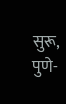सुरू, पुणे-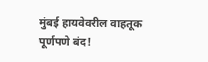मुंबई हायवेवरील वाहतूक पूर्णपणे बंद!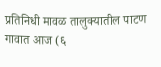प्रतिनिधी मावळ तालुक्यातील पाटण गावात आज (६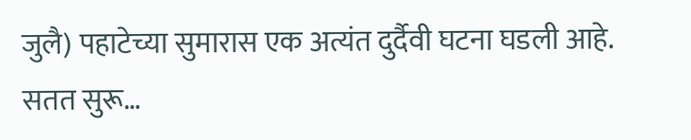जुलै) पहाटेच्या सुमारास एक अत्यंत दुर्दैवी घटना घडली आहे. सतत सुरू…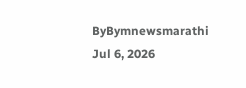ByBymnewsmarathi Jul 6, 2026